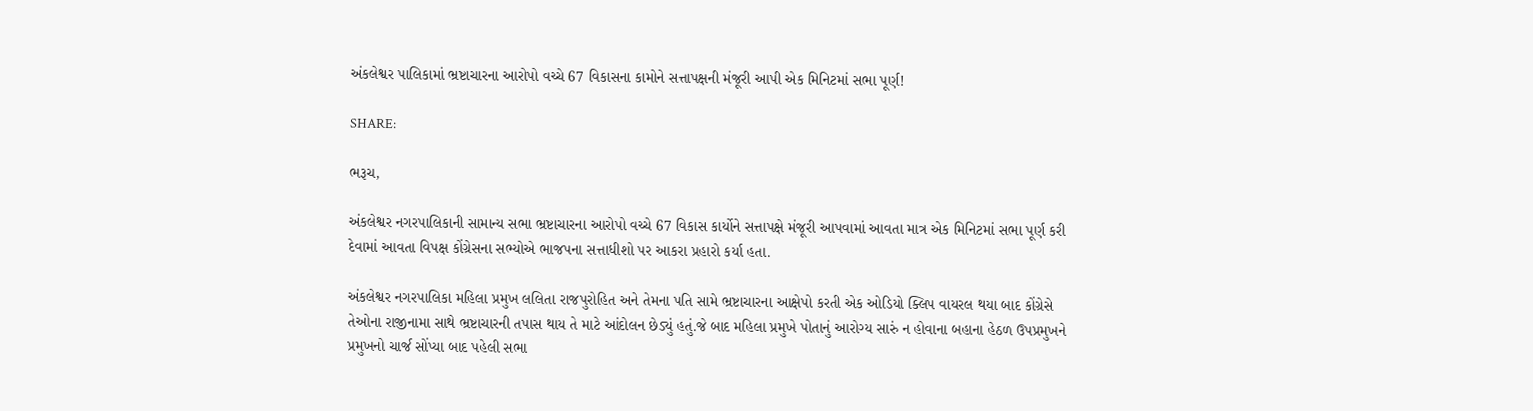અંકલેશ્વર પાલિકામાં ભ્રષ્ટાચારના આરોપો વચ્ચે 67 વિકાસના કામોને સત્તાપક્ષની મંજૂરી આપી એક મિનિટમાં સભા પૂર્ણ!

SHARE:

ભરૂચ,

અંકલેશ્વર નગરપાલિકાની સામાન્ય સભા ભ્રષ્ટાચારના આરોપો વચ્ચે 67 વિકાસ કાર્યોને સત્તાપક્ષે મંજૂરી આપવામાં આવતા માત્ર એક મિનિટમાં સભા પૂર્ણ કરી દેવામાં આવતા વિપક્ષ કોંગ્રેસના સભ્યોએ ભાજપના સત્તાધીશો પર આકરા પ્રહારો કર્યા હતા.

અંકલેશ્વર નગરપાલિકા મહિલા પ્રમુખ લલિતા રાજપુરોહિત અને તેમના પતિ સામે ભ્રષ્ટાચારના આક્ષેપો કરતી એક ઓડિયો ક્લિપ વાયરલ થયા બાદ કોંગ્રેસે તેઓના રાજીનામા સાથે ભ્રષ્ટાચારની તપાસ થાય તે માટે આંદોલન છેડ્યું હતું.જે બાદ મહિલા પ્રમુખે પોતાનું આરોગ્ય સારું ન હોવાના બહાના હેઠળ ઉપપ્રમુખને પ્રમુખનો ચાર્જ સોંપ્યા બાદ પહેલી સભા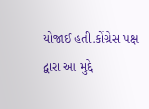યોજાઈ હતી.કોંગ્રેસ પક્ષ દ્વારા આ મુદ્દે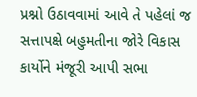પ્રશ્નો ઉઠાવવામાં આવે તે પહેલાં જ સત્તાપક્ષે બહુમતીના જોરે વિકાસ કાર્યોને મંજૂરી આપી સભા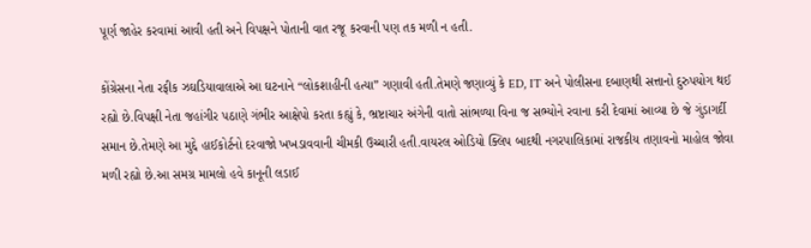પૂર્ણ જાહેર કરવામાં આવી હતી અને વિપક્ષને પોતાની વાત રજૂ કરવાની પણ તક મળી ન હતી.

કોંગ્રેસના નેતા રફીક ઝઘડિયાવાલાએ આ ઘટનાને “લોકશાહીની હત્યા” ગણાવી હતી.તેમણે જણાવ્યું કે ED, IT અને પોલીસના દબાણથી સત્તાનો દુરુપયોગ થઈ રહ્યો છે.વિપક્ષી નેતા જહાંગીર પઠાણે ગંભીર આક્ષેપો કરતા કહ્યું કે, ભ્રષ્ટાચાર અંગેની વાતો સાંભળ્યા વિના જ સભ્યોને રવાના કરી દેવામાં આવ્યા છે જે ગુંડાગર્દી સમાન છે.તેમણે આ મુદ્દે હાઈકોર્ટનો દરવાજો ખખડાવવાની ચીમકી ઉચ્ચારી હતી.વાયરલ ઓડિયો ક્લિપ બાદથી નગરપાલિકામાં રાજકીય તણાવનો માહોલ જોવા મળી રહ્યો છે.આ સમગ્ર મામલો હવે કાનૂની લડાઈ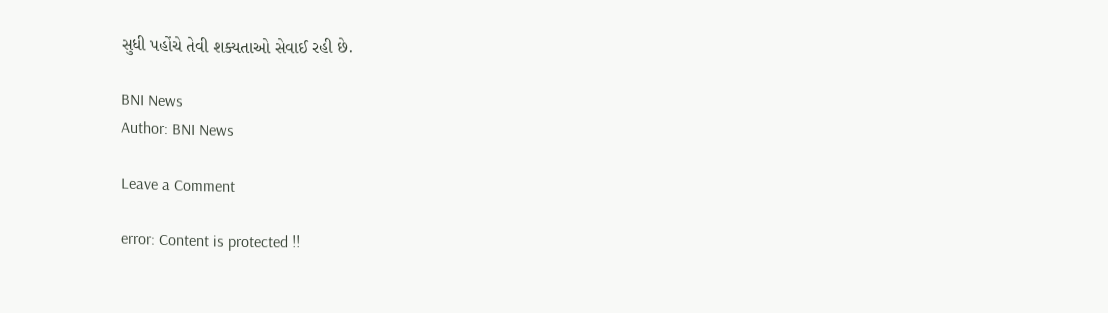સુધી પહોંચે તેવી શક્યતાઓ સેવાઈ રહી છે.

BNI News
Author: BNI News

Leave a Comment

error: Content is protected !!